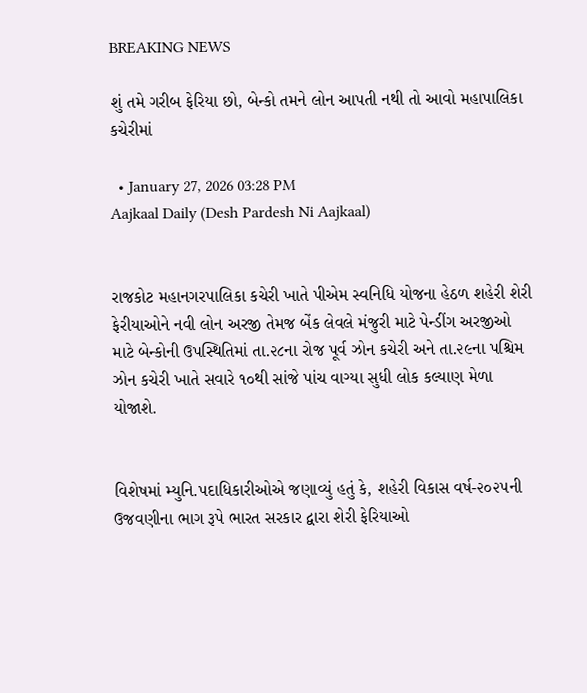BREAKING NEWS

શું તમે ગરીબ ફેરિયા છો, બેન્કો તમને લોન આપતી નથી તો આવો મહાપાલિકા કચેરીમાં

  • January 27, 2026 03:28 PM
Aajkaal Daily (Desh Pardesh Ni Aajkaal)


રાજકોટ મહાનગરપાલિકા કચેરી ખાતે પીએમ સ્વનિધિ યોજના હેઠળ શહેરી શેરી ફેરીયાઓને નવી લોન અરજી તેમજ બેંક લેવલે મંજુરી માટે પેન્ડીંગ અરજીઓ માટે બેન્કોની ઉપસ્થિતિમાં તા.૨૮ના રોજ પૂર્વ ઝોન કચેરી અને તા.૨૯ના પશ્ચિમ ઝોન કચેરી ખાતે સવારે ૧૦થી સાંજે પાંચ વાગ્યા સુધી લોક કલ્યાણ મેળા યોજાશે.


વિશેષમાં મ્યુનિ.પદાધિકારીઓએ જણાવ્યું હતું કે, શહેરી વિકાસ વર્ષ-૨૦૨૫ની ઉજવણીના ભાગ રૂપે ભારત સરકાર દ્વારા શેરી ફેરિયાઓ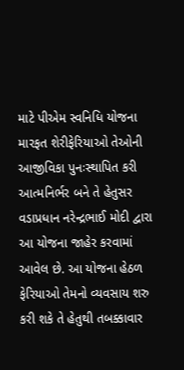માટે પીએમ સ્વનિધિ યોજના મારફત શેરીફેરિયાઓ તેઓની આજીવિકા પુનઃસ્થાપિત કરી આત્મનિર્ભર બને તે હેતુસર વડાપ્રધાન નરેન્દ્રભાઈ મોદી દ્વારા આ યોજના જાહેર કરવામાં આવેલ છે. આ યોજના હેઠળ ફેરિયાઓ તેમનો વ્યવસાય શરુ કરી શકે તે હેતુથી તબક્કાવાર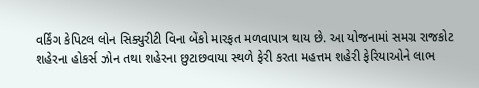વર્કિંગ કેપિટલ લોન સિક્યુરીટી વિના બેંકો મારફત મળવાપાત્ર થાય છે. આ યોજનામાં સમગ્ર રાજકોટ શહેરના હોકર્સ ઝોન તથા શહેરના છુટાછવાયા સ્થળે ફેરી કરતા મહત્તમ શહેરી ફેરિયાઓને લાભ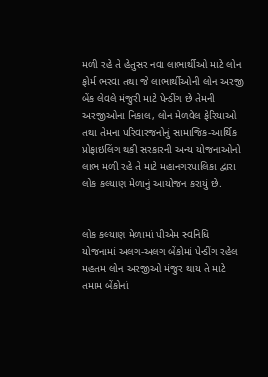મળી રહે તે હેતુસર નવા લાભાર્થીઓ માટે લોન ફોર્મ ભરવા તથા જે લાભાર્થીઓની લોન અરજી બેંક લેવલે મંજુરી માટે પેન્ડીંગ છે તેમની અરજીઓના નિકાલ, લોન મેળવેલ ફેરિયાઓ તથા તેમના પરિવારજનોનું સામાજિક-આર્થિક પ્રોફાઇલિંગ થકી સરકારની અન્ય યોજનાઓનો લાભ મળી રહે તે માટે મહાનગરપાલિકા દ્વારા લોક કલ્યાણ મેળાનું આયોજન કરાયું છે.


લોક કલ્યાણ મેળામાં પીએમ સ્વનિધિ યોજનામાં અલગ-અલગ બેંકોમાં પેન્ડીંગ રહેલ મહતમ લોન અરજીઓ મંજુર થાય તે માટે તમામ બેંકોનાં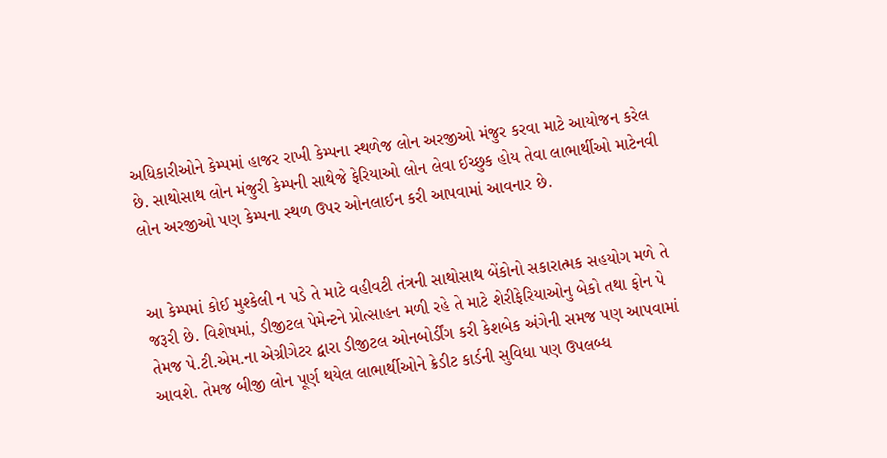અધિકારીઓને કેમ્પમાં હાજર રાખી કેમ્પના સ્થળેજ લોન અરજીઓ મંજુર કરવા માટે આયોજન કરેલ છે. સાથોસાથ લોન મંજુરી કેમ્પની સાથેજે ફેરિયાઓ લોન લેવા ઈચ્છુક હોય તેવા લાભાર્થીઓ માટેનવી લોન અરજીઓ પણ કેમ્પના સ્થળ ઉપર ઓનલાઈન કરી આપવામાં આવનાર છે.


આ કેમ્પમાં કોઈ મુશ્કેલી ન પડે તે માટે વહીવટી તંત્રની સાથોસાથ બેંકોનો સકારાત્મક સહયોગ મળે તે જરૂરી છે. વિશેષમાં, ડીજીટલ પેમેન્ટને પ્રોત્સાહન મળી રહે તે માટે શેરીફેરિયાઓનુ બેકો તથા ફોન પે તેમજ પે.ટી.એમ.ના એગ્રીગેટર દ્વારા ડીજીટલ ઓનબોર્ડીંગ કરી કેશબેક અંગેની સમજ પણ આપવામાં આવશે. તેમજ બીજી લોન પૂર્ણ થયેલ લાભાર્થીઓને ક્રેડીટ કાર્ડની સુવિધા પણ ઉપલબ્ધ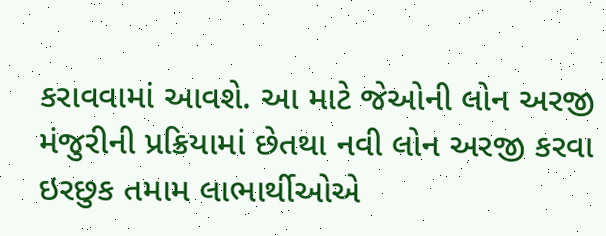કરાવવામાં આવશે. આ માટે જેઓની લોન અરજી મંજુરીની પ્રક્રિયામાં છેતથા નવી લોન અરજી કરવા ઇરછુક તમામ લાભાર્થીઓએ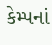કેમ્પનાં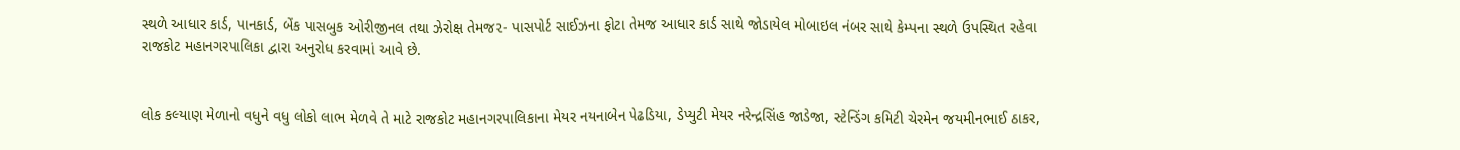સ્થળે આધાર કાર્ડ, પાનકાર્ડ, બેંક પાસબુક ઓરીજીનલ તથા ઝેરોક્ષ તેમજ૨- પાસપોર્ટ સાઈઝના ફોટા તેમજ આધાર કાર્ડ સાથે જોડાયેલ મોબાઇલ નંબર સાથે કેમ્પના સ્થળે ઉપસ્થિત રહેવા રાજકોટ મહાનગરપાલિકા દ્વારા અનુરોધ કરવામાં આવે છે.


લોક કલ્યાણ મેળાનો વધુને વધુ લોકો લાભ મેળવે તે માટે રાજકોટ મહાનગરપાલિકાના મેયર નયનાબેન પેઢડિયા, ડેપ્યુટી મેયર નરેન્દ્રસિંહ જાડેજા, સ્ટેન્ડિંગ કમિટી ચેરમેન જયમીનભાઈ ઠાકર,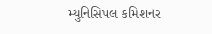મ્યુનિસિપલ કમિશનર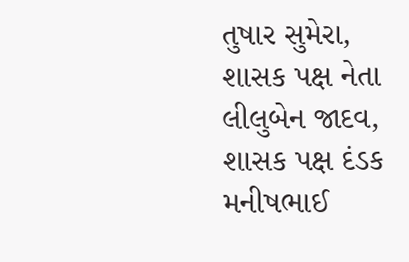તુષાર સુમેરા, શાસક પક્ષ નેતા લીલુબેન જાદવ, શાસક પક્ષ દંડક મનીષભાઈ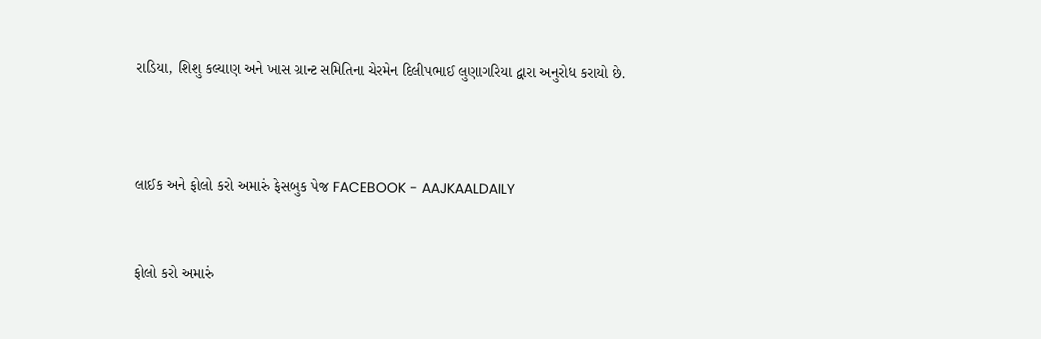રાડિયા, શિશુ કલ્યાણ અને ખાસ ગ્રાન્ટ સમિતિના ચેરમેન દિલીપભાઈ લુણાગરિયા દ્વારા અનુરોધ કરાયો છે.



લાઈક અને ફોલો કરો અમારું ફેસબુક પેજ FACEBOOK - AAJKAALDAILY


ફોલો કરો અમારું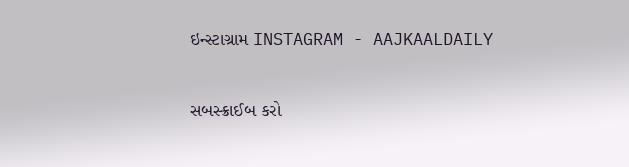ઇન્સ્ટાગ્રામ INSTAGRAM - AAJKAALDAILY


સબસ્ક્રાઈબ કરો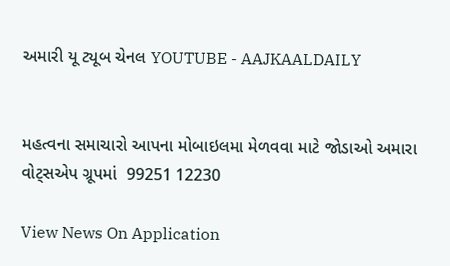અમારી યૂ ટ્યૂબ ચેનલ YOUTUBE - AAJKAALDAILY


મહત્વના સમાચારો આપના મોબાઇલમા મેળવવા માટે જોડાઓ અમારા વોટ્સએપ ગ્રૂપમાં  99251 12230

View News On Application